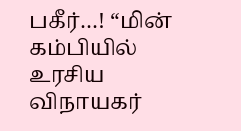பகீர்…! “மின் கம்பியில் உரசிய விநாயகர்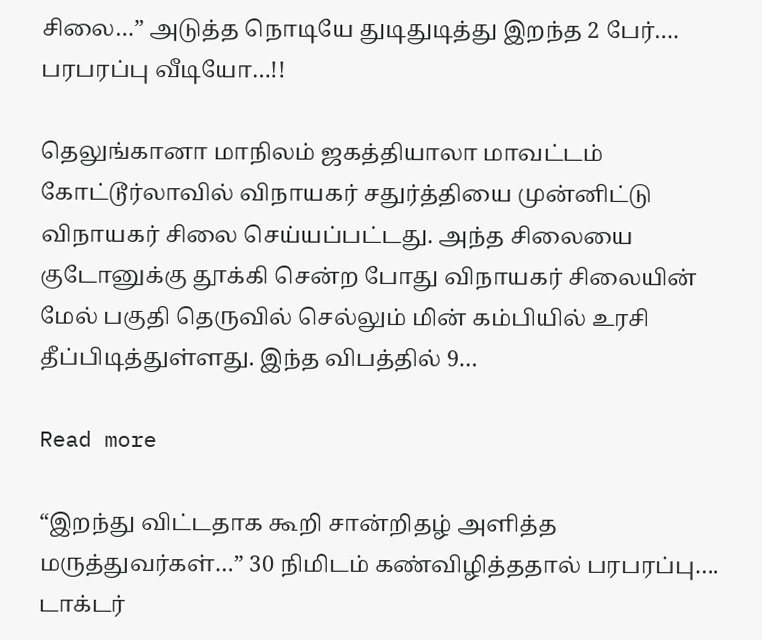சிலை…” அடுத்த நொடியே துடிதுடித்து இறந்த 2 பேர்…. பரபரப்பு வீடியோ…!!

தெலுங்கானா மாநிலம் ஜகத்தியாலா மாவட்டம் கோட்டூர்லாவில் விநாயகர் சதுர்த்தியை முன்னிட்டு விநாயகர் சிலை செய்யப்பட்டது. அந்த சிலையை குடோனுக்கு தூக்கி சென்ற போது விநாயகர் சிலையின் மேல் பகுதி தெருவில் செல்லும் மின் கம்பியில் உரசி தீப்பிடித்துள்ளது. இந்த விபத்தில் 9…

Read more

“இறந்து விட்டதாக கூறி சான்றிதழ் அளித்த மருத்துவர்கள்…” 30 நிமிடம் கண்விழித்ததால் பரபரப்பு…. டாக்டர்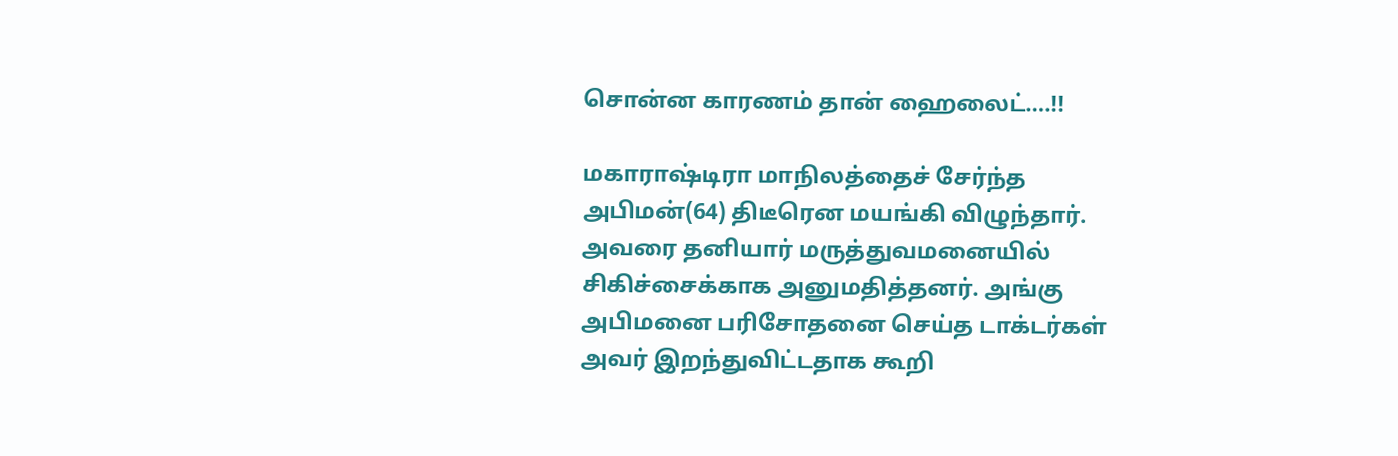சொன்ன காரணம் தான் ஹைலைட்….!!

மகாராஷ்டிரா மாநிலத்தைச் சேர்ந்த அபிமன்(64) திடீரென மயங்கி விழுந்தார். அவரை தனியார் மருத்துவமனையில் சிகிச்சைக்காக அனுமதித்தனர். அங்கு அபிமனை பரிசோதனை செய்த டாக்டர்கள் அவர் இறந்துவிட்டதாக கூறி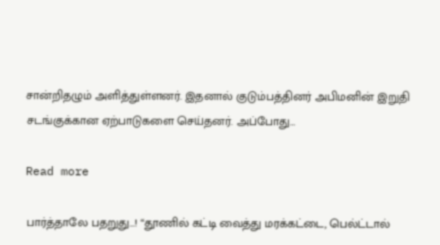சான்றிதழும் அளித்துள்ளனர். இதனால் குடும்பத்தினர் அபிமனின் இறுதி சடங்குக்கான ஏற்பாடுகளை செய்தனர். அப்போது…

Read more

பார்த்தாலே பதறுது…! “தூணில் கட்டி வைத்து மரக்கட்டை, பெல்ட்டால்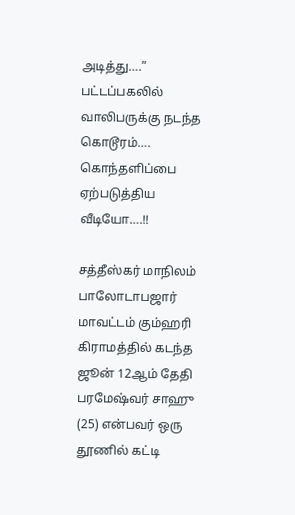அடித்து….” பட்டப்பகலில் வாலிபருக்கு நடந்த கொடூரம்…. கொந்தளிப்பை ஏற்படுத்திய வீடியோ….!!

சத்தீஸ்கர் மாநிலம் பாலோடாபஜார் மாவட்டம் கும்ஹரி கிராமத்தில் கடந்த ஜூன் 12ஆம் தேதி பரமேஷ்வர் சாஹு (25) என்பவர் ஒரு தூணில் கட்டி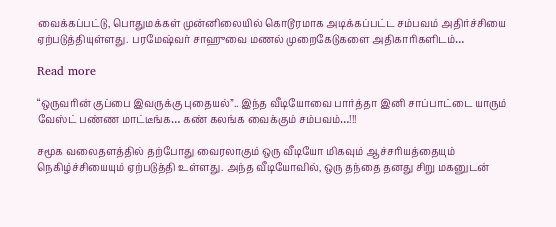வைக்கப்பட்டு, பொதுமக்கள் முன்னிலையில் கொடூரமாக அடிக்கப்பட்ட சம்பவம் அதிர்ச்சியை ஏற்படுத்தியுள்ளது. பரமேஷ்வர் சாஹுவை மணல் முறைகேடுகளை அதிகாரிகளிடம்…

Read more

“ஒருவரின் குப்பை இவருக்கு புதையல்”.. இந்த வீடியோவை பார்த்தா இனி சாப்பாட்டை யாரும் வேஸ்ட் பண்ண மாட்டீங்க… கண் கலங்க வைக்கும் சம்பவம்…!!!

சமூக வலைதளத்தில் தற்போது வைரலாகும் ஒரு வீடியோ மிகவும் ஆச்சரியத்தையும் நெகிழ்ச்சியையும் ஏற்படுத்தி உள்ளது. அந்த வீடியோவில், ஒரு தந்தை தனது சிறு மகனுடன்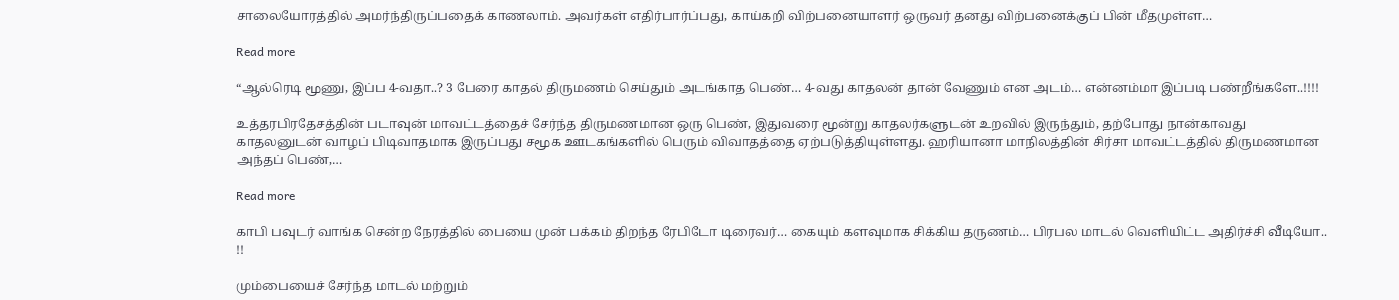சாலையோரத்தில் அமர்ந்திருப்பதைக் காணலாம். அவர்கள் எதிர்பார்ப்பது, காய்கறி விற்பனையாளர் ஒருவர் தனது விற்பனைக்குப் பின் மீதமுள்ள…

Read more

“ஆல்ரெடி மூணு, இப்ப 4-வதா..? 3 பேரை காதல் திருமணம் செய்தும் அடங்காத பெண்… 4-வது காதலன் தான் வேணும் என அடம்… என்னம்மா இப்படி பண்றீங்களே..!!!!

உத்தரபிரதேசத்தின் படாவுன் மாவட்டத்தைச் சேர்ந்த திருமணமான ஒரு பெண், இதுவரை மூன்று காதலர்களுடன் உறவில் இருந்தும், தற்போது நான்காவது காதலனுடன் வாழப் பிடிவாதமாக இருப்பது சமூக ஊடகங்களில் பெரும் விவாதத்தை ஏற்படுத்தியுள்ளது. ஹரியானா மாநிலத்தின் சிர்சா மாவட்டத்தில் திருமணமான அந்தப் பெண்,…

Read more

காபி பவுடர் வாங்க சென்ற நேரத்தில் பையை முன் பக்கம் திறந்த ரேபிடோ டிரைவர்… கையும் களவுமாக சிக்கிய தருணம்… பிரபல மாடல் வெளியிட்ட அதிர்ச்சி வீடியோ.. !!

மும்பையைச் சேர்ந்த மாடல் மற்றும்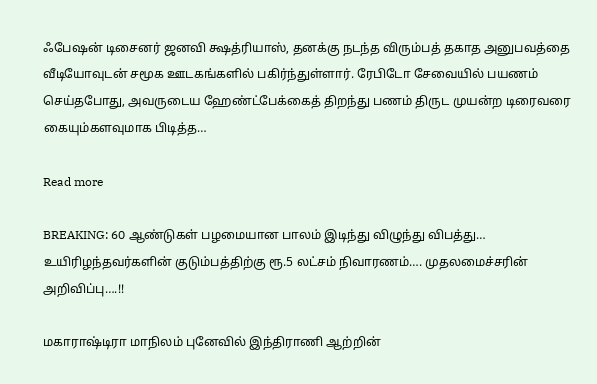ஃபேஷன் டிசைனர் ஜனவி க்ஷத்ரியாஸ், தனக்கு நடந்த விரும்பத் தகாத அனுபவத்தை வீடியோவுடன் சமூக ஊடகங்களில் பகிர்ந்துள்ளார். ரேபிடோ சேவையில் பயணம் செய்தபோது, அவருடைய ஹேண்ட்பேக்கைத் திறந்து பணம் திருட முயன்ற டிரைவரை கையும்களவுமாக பிடித்த…

Read more

BREAKING: 60 ஆண்டுகள் பழமையான பாலம் இடிந்து விழுந்து விபத்து… உயிரிழந்தவர்களின் குடும்பத்திற்கு ரூ.5 லட்சம் நிவாரணம்…. முதலமைச்சரின் அறிவிப்பு….!!

மகாராஷ்டிரா மாநிலம் புனேவில் இந்திராணி ஆற்றின்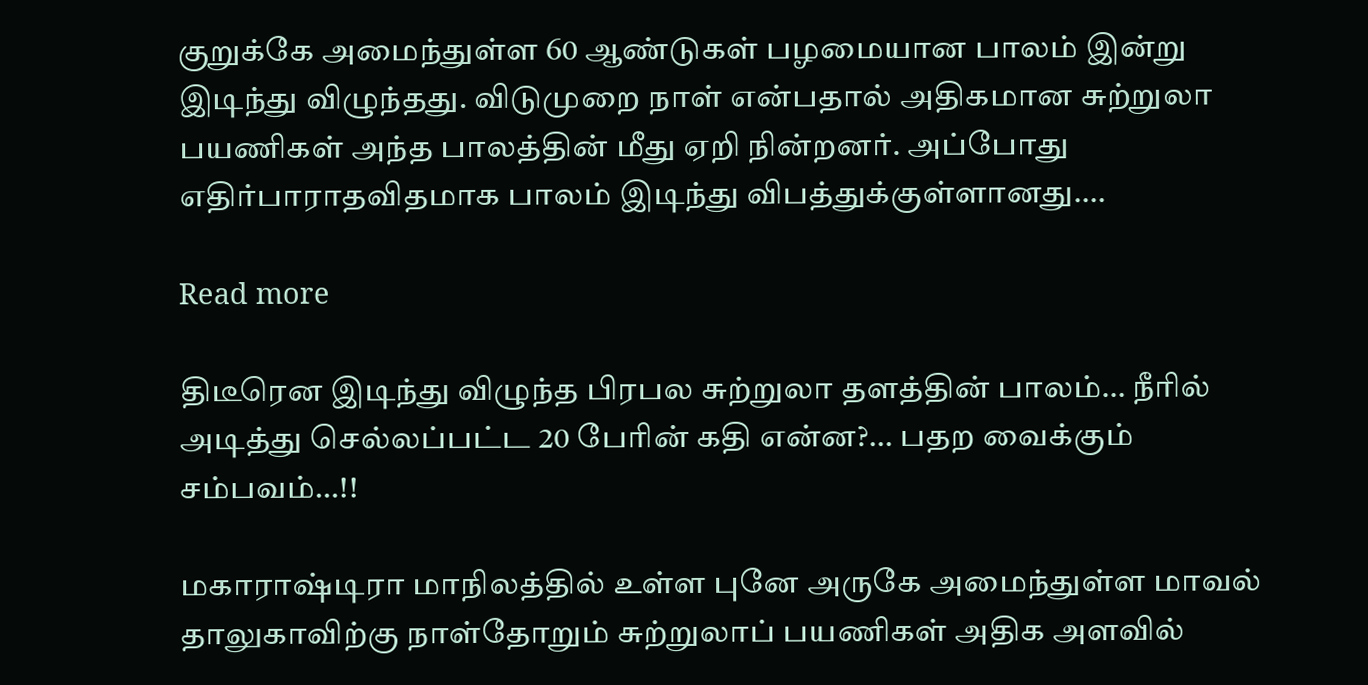குறுக்கே அமைந்துள்ள 60 ஆண்டுகள் பழமையான பாலம் இன்று இடிந்து விழுந்தது. விடுமுறை நாள் என்பதால் அதிகமான சுற்றுலா பயணிகள் அந்த பாலத்தின் மீது ஏறி நின்றனர். அப்போது எதிர்பாராதவிதமாக பாலம் இடிந்து விபத்துக்குள்ளானது.…

Read more

திடீரென இடிந்து விழுந்த பிரபல சுற்றுலா தளத்தின் பாலம்… நீரில் அடித்து செல்லப்பட்ட 20 பேரின் கதி என்ன?… பதற வைக்கும் சம்பவம்…!!

மகாராஷ்டிரா மாநிலத்தில் உள்ள புனே அருகே அமைந்துள்ள மாவல் தாலுகாவிற்கு நாள்தோறும் சுற்றுலாப் பயணிகள் அதிக அளவில்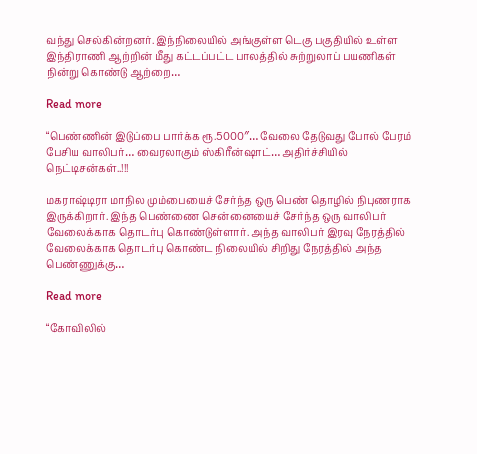வந்து செல்கின்றனர். இந்நிலையில் அங்குள்ள டெகு பகுதியில் உள்ள இந்திராணி ஆற்றின் மீது கட்டப்பட்ட பாலத்தில் சுற்றுலாப் பயணிகள் நின்று கொண்டு ஆற்றை…

Read more

“பெண்ணின் இடுப்பை பார்க்க ரூ.5000″… வேலை தேடுவது போல் பேரம் பேசிய வாலிபர்… வைரலாகும் ஸ்கிரீன்ஷாட்… அதிர்ச்சியில் நெட்டிசன்கள்..!!!

மகராஷ்டிரா மாநில மும்பையைச் சேர்ந்த ஒரு பெண் தொழில் நிபுணராக இருக்கிறார். இந்த பெண்ணை சென்னையைச் சேர்ந்த ஒரு வாலிபர் வேலைக்காக தொடர்பு கொண்டுள்ளார். அந்த வாலிபர் இரவு நேரத்தில் வேலைக்காக தொடர்பு கொண்ட நிலையில் சிறிது நேரத்தில் அந்த பெண்ணுக்கு…

Read more

“கோவிலில்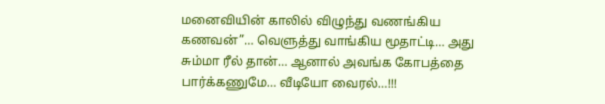மனைவியின் காலில் விழுந்து வணங்கிய கணவன்”… வெளுத்து வாங்கிய மூதாட்டி… அது சும்மா ரீல் தான்… ஆனால் அவங்க கோபத்தை பார்க்கணுமே… வீடியோ வைரல்…!!!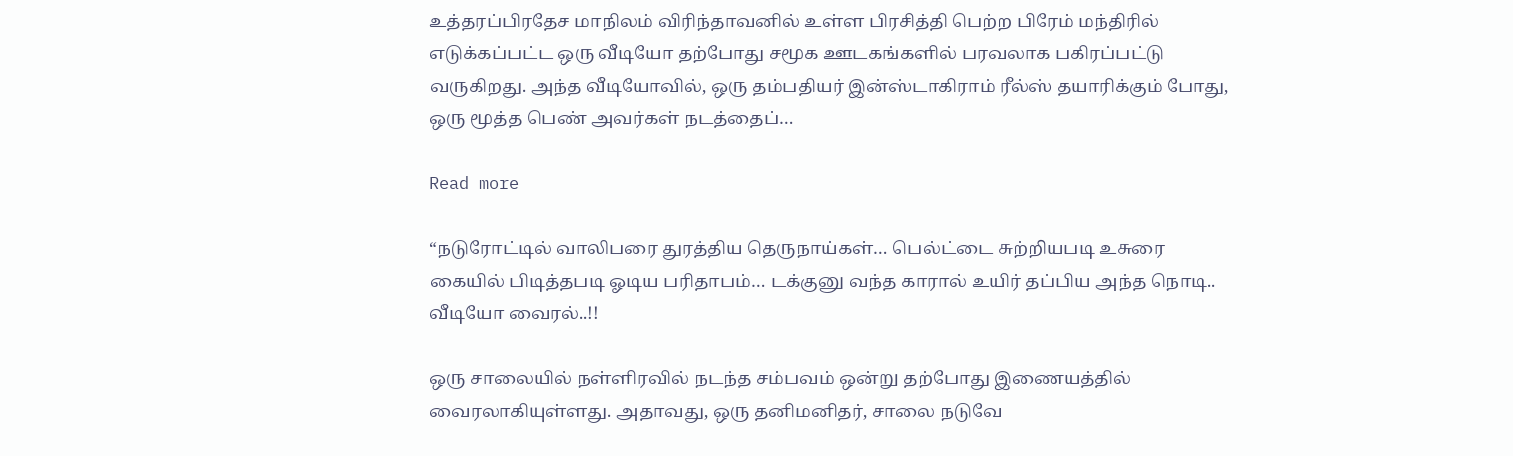உத்தரப்பிரதேச மாநிலம் விரிந்தாவனில் உள்ள பிரசித்தி பெற்ற பிரேம் மந்திரில் எடுக்கப்பட்ட ஒரு வீடியோ தற்போது சமூக ஊடகங்களில் பரவலாக பகிரப்பட்டு வருகிறது. அந்த வீடியோவில், ஒரு தம்பதியர் இன்ஸ்டாகிராம் ரீல்ஸ் தயாரிக்கும் போது, ஒரு மூத்த பெண் அவர்கள் நடத்தைப்…

Read more

“நடுரோட்டில் வாலிபரை துரத்திய தெருநாய்கள்… பெல்ட்டை சுற்றியபடி உசுரை கையில் பிடித்தபடி ஓடிய பரிதாபம்… டக்குனு வந்த காரால் உயிர் தப்பிய அந்த நொடி.. வீடியோ வைரல்..!!

ஒரு சாலையில் நள்ளிரவில் நடந்த சம்பவம் ஒன்று தற்போது இணையத்தில் வைரலாகியுள்ளது. அதாவது, ஒரு தனிமனிதர், சாலை நடுவே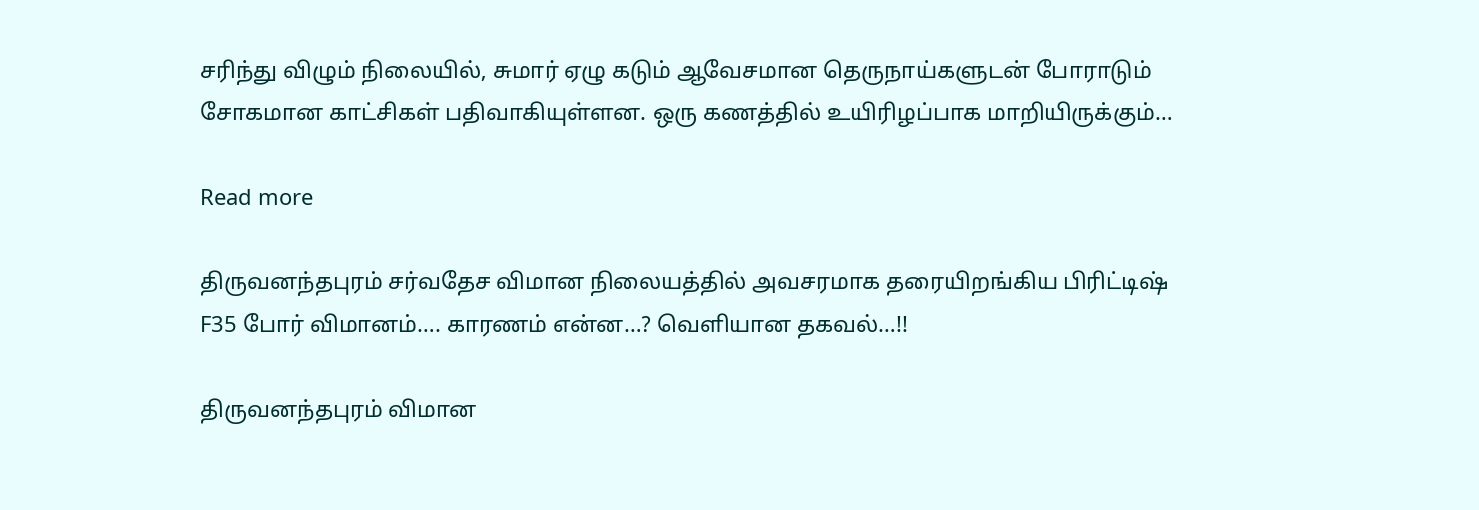சரிந்து விழும் நிலையில், சுமார் ஏழு கடும் ஆவேசமான தெருநாய்களுடன் போராடும் சோகமான காட்சிகள் பதிவாகியுள்ளன. ஒரு கணத்தில் உயிரிழப்பாக மாறியிருக்கும்…

Read more

திருவனந்தபுரம் சர்வதேச விமான நிலையத்தில் அவசரமாக தரையிறங்கிய பிரிட்டிஷ் F35 போர் விமானம்…. காரணம் என்ன…? வெளியான தகவல்…!!

திருவனந்தபுரம் விமான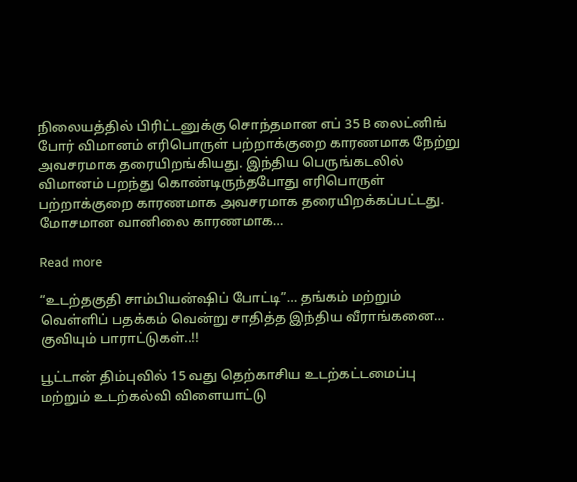நிலையத்தில் பிரிட்டனுக்கு சொந்தமான எப் 35 B லைட்னிங் போர் விமானம் எரிபொருள் பற்றாக்குறை காரணமாக நேற்று அவசரமாக தரையிறங்கியது. இந்திய பெருங்கடலில் விமானம் பறந்து கொண்டிருந்தபோது எரிபொருள் பற்றாக்குறை காரணமாக அவசரமாக தரையிறக்கப்பட்டது. மோசமான வானிலை காரணமாக…

Read more

“உடற்தகுதி சாம்பியன்ஷிப் போட்டி”… தங்கம் மற்றும் வெள்ளிப் பதக்கம் வென்று சாதித்த இந்திய வீராங்கனை… குவியும் பாராட்டுகள்..!!

பூட்டான் திம்புவில் 15 வது தெற்காசிய உடற்கட்டமைப்பு மற்றும் உடற்கல்வி விளையாட்டு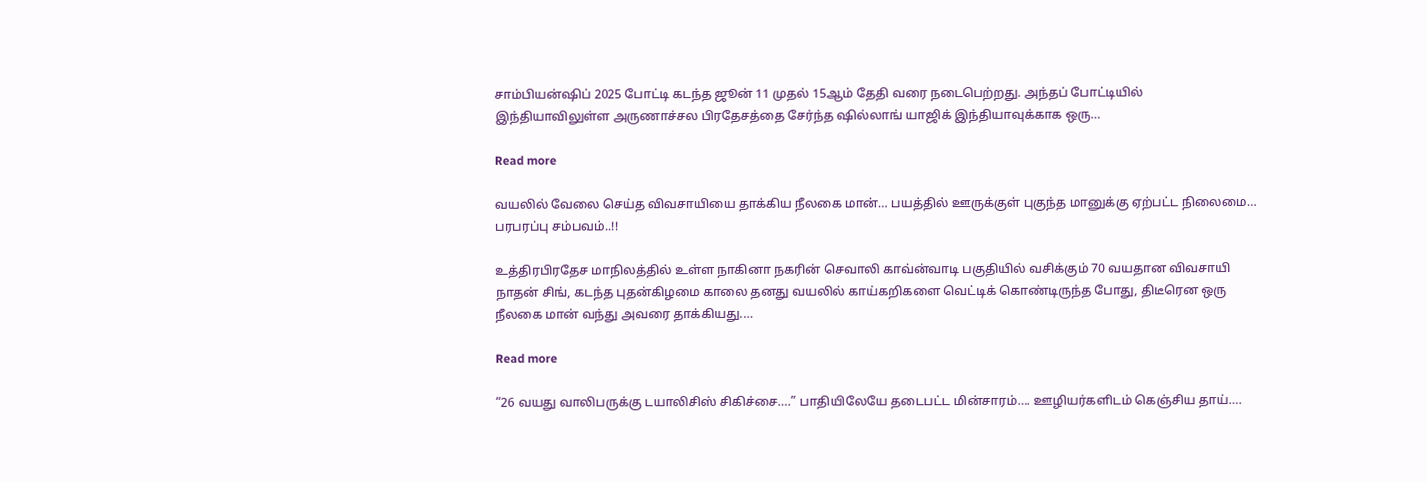சாம்பியன்ஷிப் 2025 போட்டி கடந்த ஜூன் 11 முதல் 15ஆம் தேதி வரை நடைபெற்றது. அந்தப் போட்டியில் இந்தியாவிலுள்ள அருணாச்சல பிரதேசத்தை சேர்ந்த ஷில்லாங் யாஜிக் இந்தியாவுக்காக ஒரு…

Read more

வயலில் வேலை செய்த விவசாயியை தாக்கிய நீலகை மான்… பயத்தில் ஊருக்குள் புகுந்த மானுக்கு ஏற்பட்ட நிலைமை… பரபரப்பு சம்பவம்..!!

உத்திரபிரதேச மாநிலத்தில் உள்ள நாகினா நகரின் செவாலி காவ்ன்வாடி பகுதியில் வசிக்கும் 70 வயதான விவசாயி நாதன் சிங், கடந்த புதன்கிழமை காலை தனது வயலில் காய்கறிகளை வெட்டிக் கொண்டிருந்த போது, திடீரென ஒரு நீலகை மான் வந்து அவரை தாக்கியது.…

Read more

“26 வயது வாலிபருக்கு டயாலிசிஸ் சிகிச்சை….” பாதியிலேயே தடைபட்ட மின்சாரம்…. ஊழியர்களிடம் கெஞ்சிய தாய்….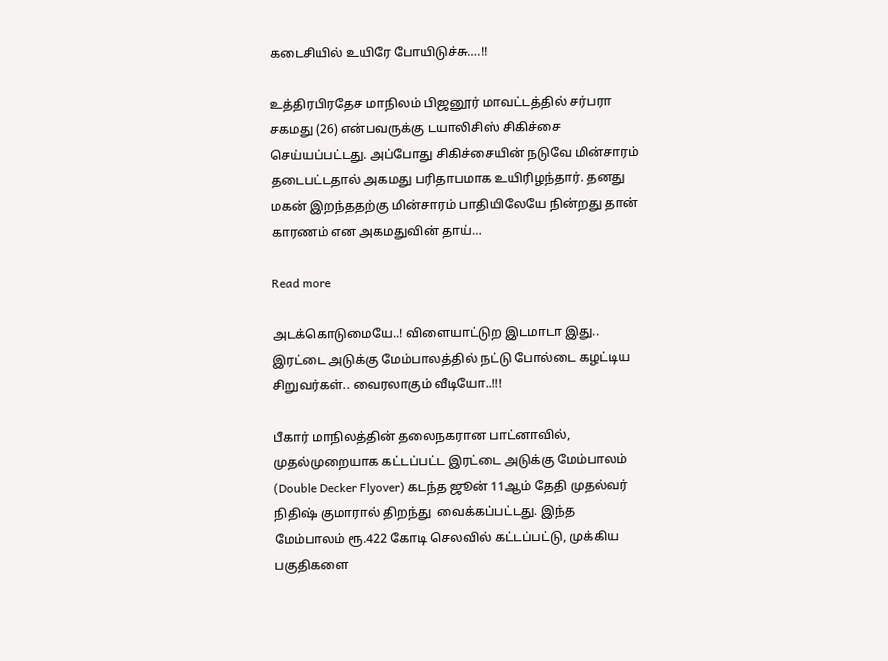கடைசியில் உயிரே போயிடுச்சு….!!

உத்திரபிரதேச மாநிலம் பிஜனூர் மாவட்டத்தில் சர்பரா சகமது (26) என்பவருக்கு டயாலிசிஸ் சிகிச்சை செய்யப்பட்டது. அப்போது சிகிச்சையின் நடுவே மின்சாரம் தடைபட்டதால் அகமது பரிதாபமாக உயிரிழந்தார். தனது மகன் இறந்ததற்கு மின்சாரம் பாதியிலேயே நின்றது தான் காரணம் என அகமதுவின் தாய்…

Read more

அடக்கொடுமையே..! விளையாட்டுற இடமாடா இது.. இரட்டை அடுக்கு மேம்பாலத்தில் நட்டு போல்டை கழட்டிய சிறுவர்கள்.. வைரலாகும் வீடியோ..!!!

பீகார் மாநிலத்தின் தலைநகரான பாட்னாவில், முதல்முறையாக கட்டப்பட்ட இரட்டை அடுக்கு மேம்பாலம் (Double Decker Flyover) கடந்த ஜூன் 11ஆம் தேதி முதல்வர் நிதிஷ் குமாரால் திறந்து  வைக்கப்பட்டது. இந்த மேம்பாலம் ரூ.422 கோடி செலவில் கட்டப்பட்டு, முக்கிய பகுதிகளை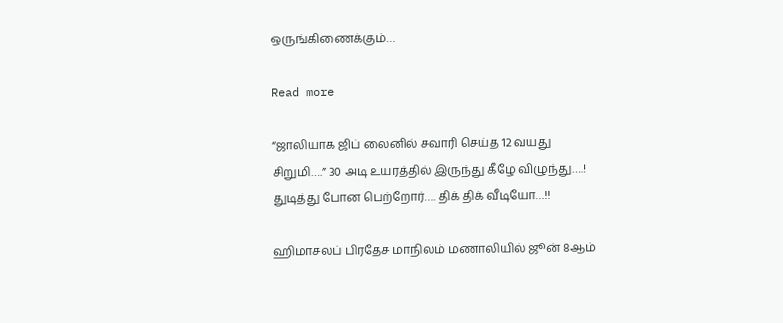ஒருங்கிணைக்கும்…

Read more

“ஜாலியாக ஜிப் லைனில் சவாரி செய்த 12 வயது சிறுமி….” 30 அடி உயரத்தில் இருந்து கீழே விழுந்து….! துடித்து போன பெற்றோர்…. திக் திக் வீடியோ…!!

ஹிமாசலப் பிரதேச மாநிலம் மணாலியில் ஜூன் 8ஆம்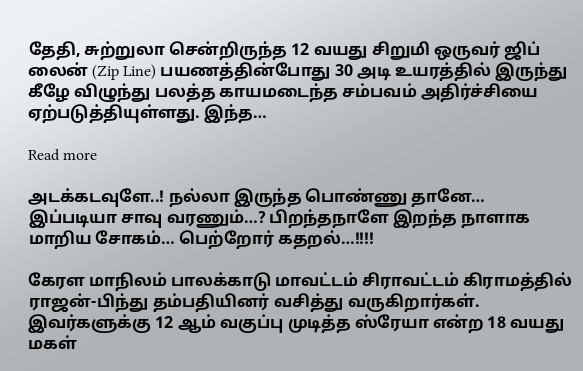தேதி, சுற்றுலா சென்றிருந்த 12 வயது சிறுமி ஒருவர் ஜிப் லைன் (Zip Line) பயணத்தின்போது 30 அடி உயரத்தில் இருந்து கீழே விழுந்து பலத்த காயமடைந்த சம்பவம் அதிர்ச்சியை ஏற்படுத்தியுள்ளது. இந்த…

Read more

அடக்கடவுளே..! நல்லா இருந்த பொண்ணு தானே… இப்படியா சாவு வரணும்…? பிறந்தநாளே இறந்த நாளாக மாறிய சோகம்… பெற்றோர் கதறல்…!!!!

கேரள மாநிலம் பாலக்காடு மாவட்டம் சிராவட்டம் கிராமத்தில் ராஜன்-பிந்து தம்பதியினர் வசித்து வருகிறார்கள். இவர்களுக்கு 12 ஆம் வகுப்பு முடித்த ஸ்ரேயா என்ற 18 வயது மகள்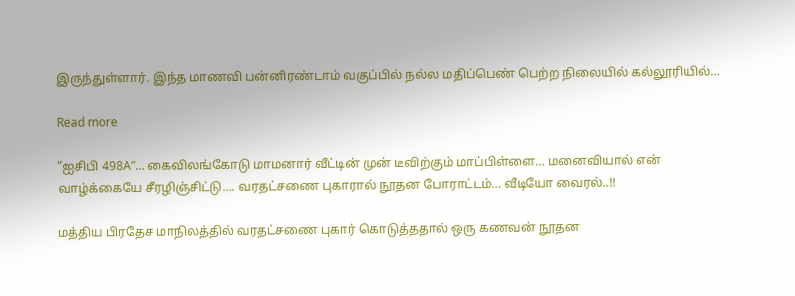இருந்துள்ளார். இந்த மாணவி பன்னிரண்டாம் வகுப்பில் நல்ல மதிப்பெண் பெற்ற நிலையில் கல்லூரியில்…

Read more

“ஐசிபி 498A”… கைவிலங்கோடு மாமனார் வீட்டின் முன் டீவிற்கும் மாப்பிள்ளை… மனைவியால் என் வாழ்க்கையே சீரழிஞ்சிட்டு…. வரதட்சணை புகாரால் நூதன போராட்டம்… வீடியோ வைரல்..!!

மத்திய பிரதேச மாநிலத்தில் வரதட்சணை புகார் கொடுத்ததால் ஒரு கணவன் நூதன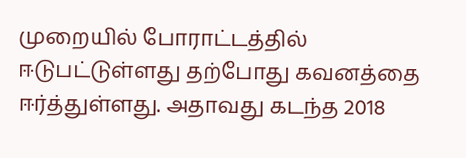முறையில் போராட்டத்தில் ஈடுபட்டுள்ளது தற்போது கவனத்தை ஈர்த்துள்ளது. அதாவது கடந்த 2018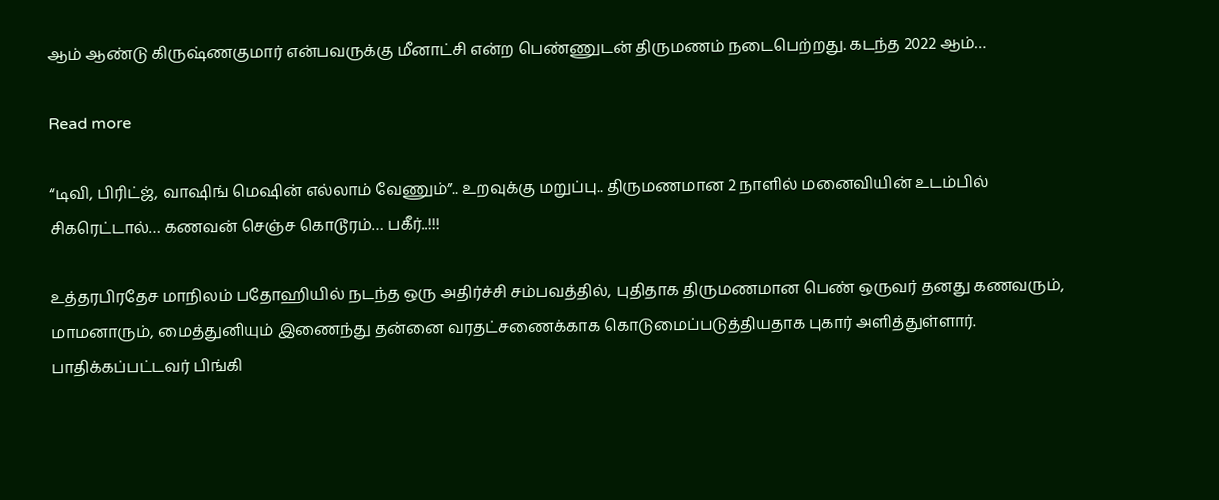ஆம் ஆண்டு கிருஷ்ணகுமார் என்பவருக்கு மீனாட்சி என்ற பெண்ணுடன் திருமணம் நடைபெற்றது. கடந்த 2022 ஆம்…

Read more

“டிவி, பிரிட்ஜ், வாஷிங் மெஷின் எல்லாம் வேணும்”.. உறவுக்கு மறுப்பு.. திருமணமான 2 நாளில் மனைவியின் உடம்பில் சிகரெட்டால்‌… கணவன் செஞ்ச கொடூரம்… பகீர்..!!!

உத்தரபிரதேச மாநிலம் பதோஹியில் நடந்த ஒரு அதிர்ச்சி சம்பவத்தில், புதிதாக திருமணமான பெண் ஒருவர் தனது கணவரும், மாமனாரும், மைத்துனியும் இணைந்து தன்னை வரதட்சணைக்காக கொடுமைப்படுத்தியதாக புகார் அளித்துள்ளார். பாதிக்கப்பட்டவர் பிங்கி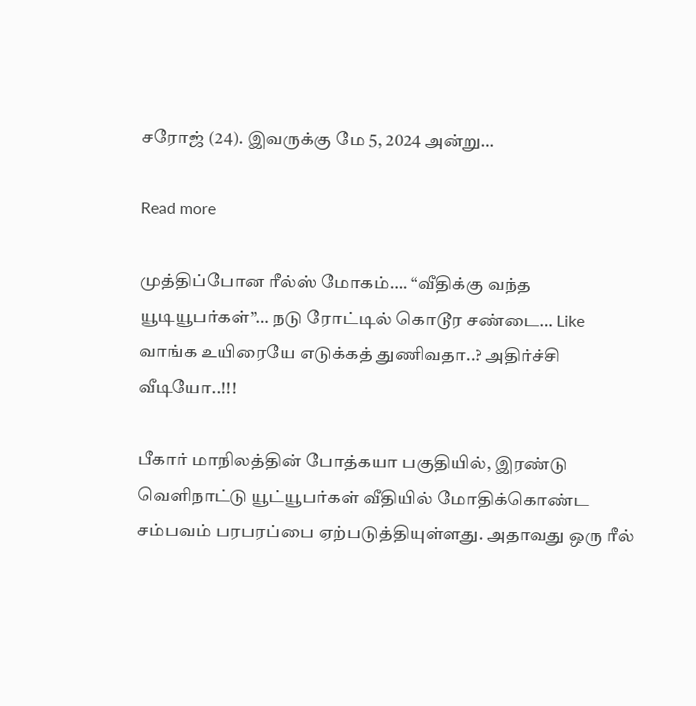சரோஜ் (24). இவருக்கு மே 5, 2024 அன்று…

Read more

முத்திப்போன ரீல்ஸ் மோகம்…. “வீதிக்கு வந்த யூடியூபர்கள்”… நடு ரோட்டில் கொடூர சண்டை… Like வாங்க உயிரையே எடுக்கத் துணிவதா..? அதிர்ச்சி வீடியோ..!!!

பீகார் மாநிலத்தின் போத்கயா பகுதியில், இரண்டு வெளிநாட்டு யூட்யூபர்கள் வீதியில் மோதிக்கொண்ட சம்பவம் பரபரப்பை ஏற்படுத்தியுள்ளது. அதாவது ஒரு ரீல்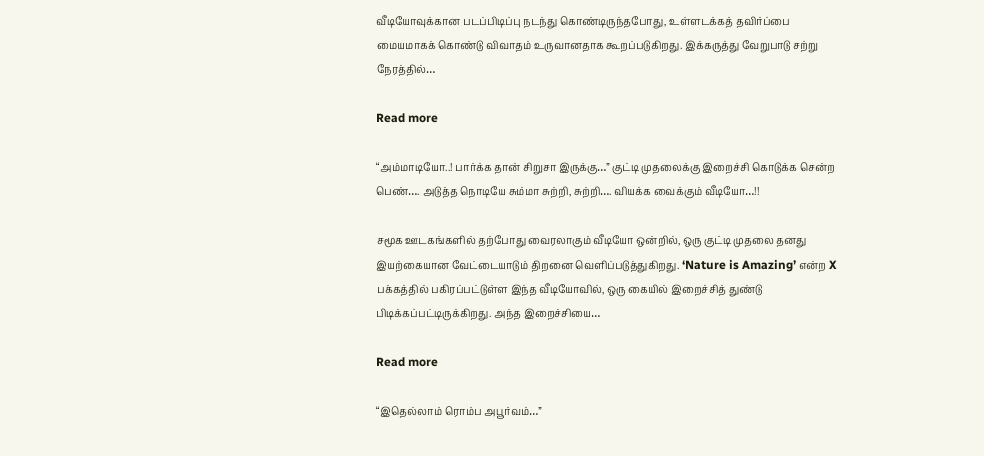வீடியோவுக்கான படப்பிடிப்பு நடந்து கொண்டிருந்தபோது, உள்ளடக்கத் தவிர்ப்பை மையமாகக் கொண்டு விவாதம் உருவானதாக கூறப்படுகிறது. இக்கருத்து வேறுபாடு சற்று நேரத்தில்…

Read more

“அம்மாடியோ..! பார்க்க தான் சிறுசா இருக்கு…” குட்டி முதலைக்கு இறைச்சி கொடுக்க சென்ற பெண்…. அடுத்த நொடியே சும்மா சுற்றி, சுற்றி…. வியக்க வைக்கும் வீடியோ…!!

சமூக ஊடகங்களில் தற்போது வைரலாகும் வீடியோ ஒன்றில், ஒரு குட்டி முதலை தனது இயற்கையான வேட்டையாடும் திறனை வெளிப்படுத்துகிறது. ‘Nature is Amazing’ என்ற X பக்கத்தில் பகிரப்பட்டுள்ள இந்த வீடியோவில், ஒரு கையில் இறைச்சித் துண்டு பிடிக்கப்பட்டிருக்கிறது. அந்த இறைச்சியை…

Read more

“இதெல்லாம் ரொம்ப அபூர்வம்…”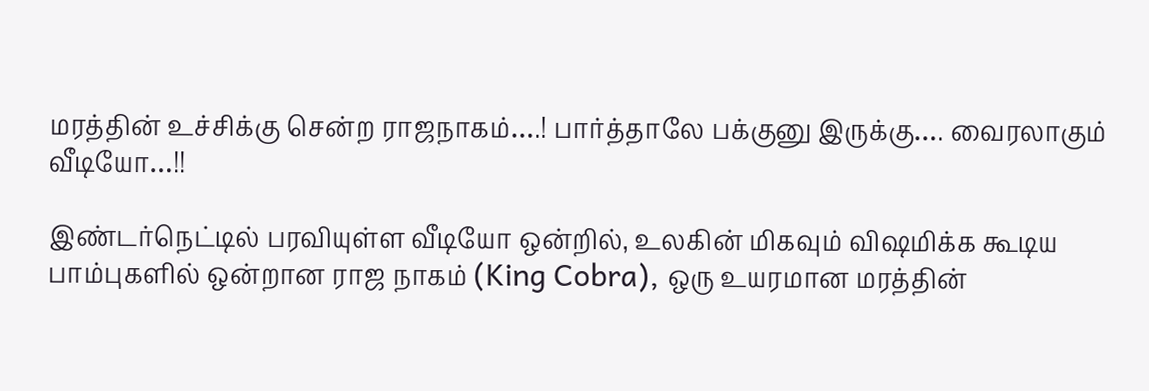மரத்தின் உச்சிக்கு சென்ற ராஜநாகம்….! பார்த்தாலே பக்குனு இருக்கு…. வைரலாகும் வீடியோ…!!

இண்டர்நெட்டில் பரவியுள்ள வீடியோ ஒன்றில், உலகின் மிகவும் விஷமிக்க கூடிய பாம்புகளில் ஒன்றான ராஜ நாகம் (King Cobra), ஒரு உயரமான மரத்தின்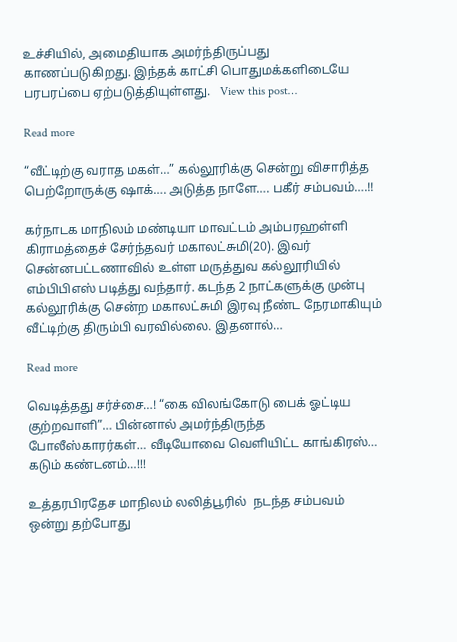உச்சியில், அமைதியாக அமர்ந்திருப்பது காணப்படுகிறது. இந்தக் காட்சி பொதுமக்களிடையே பரபரப்பை ஏற்படுத்தியுள்ளது.   View this post…

Read more

“வீட்டிற்கு வராத மகள்…” கல்லூரிக்கு சென்று விசாரித்த பெற்றோருக்கு ஷாக்…. அடுத்த நாளே…. பகீர் சம்பவம்….!!

கர்நாடக மாநிலம் மண்டியா மாவட்டம் அம்பரஹள்ளி கிராமத்தைச் சேர்ந்தவர் மகாலட்சுமி(20). இவர் சென்னபட்டணாவில் உள்ள மருத்துவ கல்லூரியில் எம்பிபிஎஸ் படித்து வந்தார். கடந்த 2 நாட்களுக்கு முன்பு கல்லூரிக்கு சென்ற மகாலட்சுமி இரவு நீண்ட நேரமாகியும் வீட்டிற்கு திரும்பி வரவில்லை. இதனால்…

Read more

வெடித்தது சர்ச்சை…! “கை விலங்கோடு பைக் ஓட்டிய குற்றவாளி”… பின்னால் அமர்ந்திருந்த போலீஸ்காரர்கள்… வீடியோவை வெளியிட்ட காங்கிரஸ்… கடும் கண்டனம்…!!!

உத்தரபிரதேச மாநிலம் லலித்பூரில்  நடந்த சம்பவம் ஒன்று தற்போது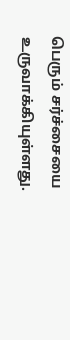பெரும் சர்ச்சையை உருவாக்கியுள்ளது.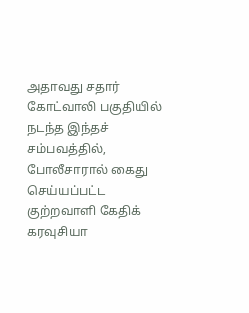அதாவது சதார் கோட்வாலி பகுதியில் நடந்த இந்தச் சம்பவத்தில், போலீசாரால் கைது செய்யப்பட்ட குற்றவாளி கேதிக் கரவுசியா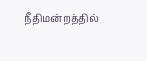நீதிமன்றத்தில்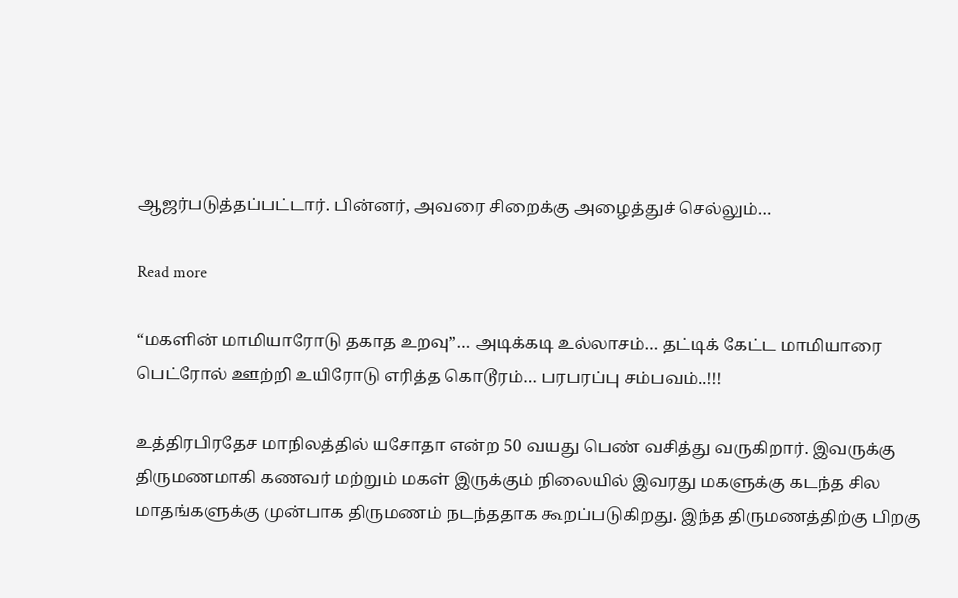ஆஜர்படுத்தப்பட்டார். பின்னர், அவரை சிறைக்கு அழைத்துச் செல்லும்…

Read more

“மகளின் மாமியாரோடு தகாத உறவு”… அடிக்கடி உல்லாசம்… தட்டிக் கேட்ட மாமியாரை பெட்ரோல் ஊற்றி உயிரோடு எரித்த கொடூரம்… பரபரப்பு சம்பவம்..!!!

உத்திரபிரதேச மாநிலத்தில் யசோதா என்ற 50 வயது பெண் வசித்து வருகிறார். இவருக்கு திருமணமாகி கணவர் மற்றும் மகள் இருக்கும் நிலையில் இவரது மகளுக்கு கடந்த சில மாதங்களுக்கு முன்பாக திருமணம் நடந்ததாக கூறப்படுகிறது. இந்த திருமணத்திற்கு பிறகு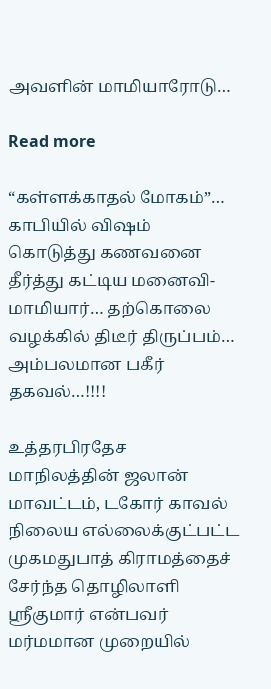அவளின் மாமியாரோடு…

Read more

“கள்ளக்காதல் மோகம்”… காபியில் விஷம் கொடுத்து கணவனை தீர்த்து கட்டிய மனைவி-மாமியார்… தற்கொலை வழக்கில் திடீர் திருப்பம்… அம்பலமான பகீர் தகவல்…!!!!

உத்தரபிரதேச மாநிலத்தின் ஜலான் மாவட்டம், டகோர் காவல் நிலைய எல்லைக்குட்பட்ட முகமதுபாத் கிராமத்தைச் சேர்ந்த தொழிலாளி ஸ்ரீகுமார் என்பவர்  மர்மமான முறையில்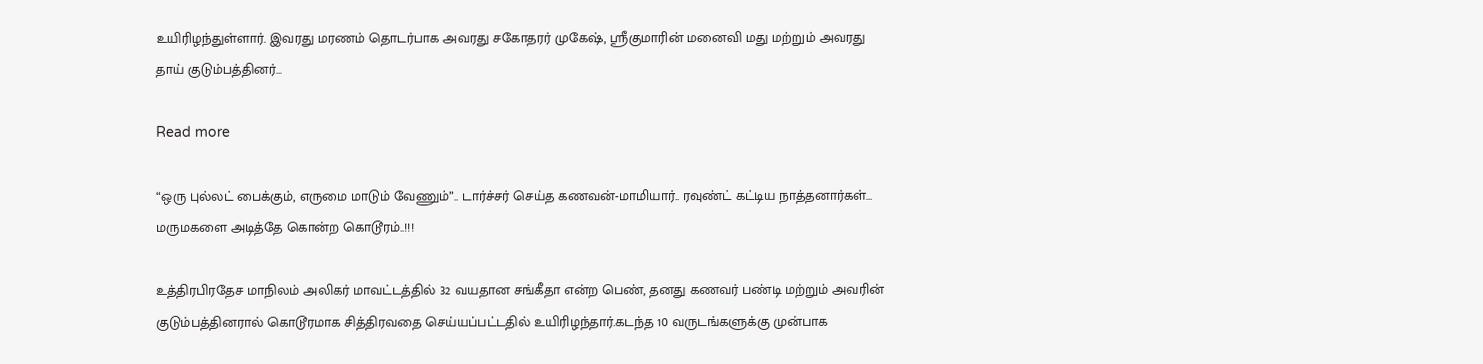உயிரிழந்துள்ளார். இவரது மரணம் தொடர்பாக அவரது சகோதரர் முகேஷ், ஸ்ரீகுமாரின் மனைவி மது மற்றும் அவரது தாய் குடும்பத்தினர்…

Read more

“ஒரு புல்லட் பைக்கும், எருமை மாடும் வேணும்”.. டார்ச்சர் செய்த கணவன்-மாமியார்.. ரவுண்ட் கட்டிய நாத்தனார்கள்… மருமகளை அடித்தே கொன்ற கொடூரம்..!!!

உத்திரபிரதேச மாநிலம் அலிகர் மாவட்டத்தில் 32 வயதான சங்கீதா என்ற பெண், தனது கணவர் பண்டி மற்றும் அவரின் குடும்பத்தினரால் கொடூரமாக சித்திரவதை செய்யப்பட்டதில் உயிரிழந்தார்.கடந்த 10 வருடங்களுக்கு முன்பாக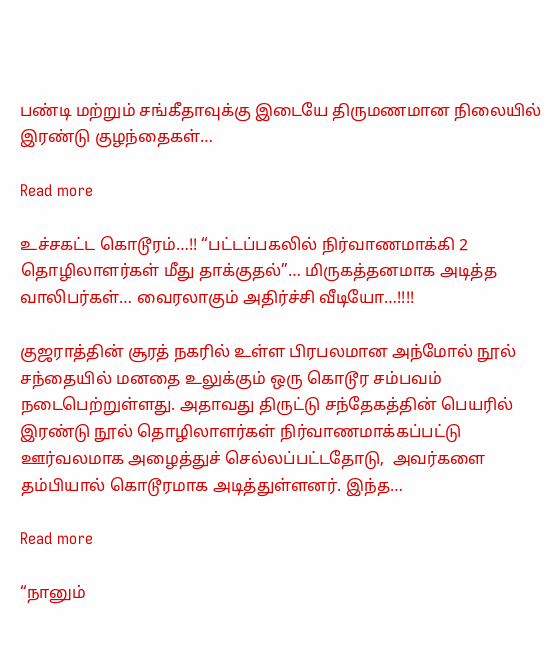பண்டி மற்றும் சங்கீதாவுக்கு இடையே திருமணமான நிலையில் இரண்டு குழந்தைகள்…

Read more

உச்சகட்ட கொடூரம்…!! “பட்டப்பகலில் நிர்வாணமாக்கி 2 தொழிலாளர்கள் மீது தாக்குதல்”… மிருகத்தனமாக அடித்த வாலிபர்கள்… வைரலாகும் அதிர்ச்சி வீடியோ…!!!!

குஜராத்தின் சூரத் நகரில் உள்ள பிரபலமான அந்மோல் நூல் சந்தையில் மனதை உலுக்கும் ஒரு கொடூர சம்பவம் நடைபெற்றுள்ளது. அதாவது திருட்டு சந்தேகத்தின் பெயரில் இரண்டு நூல் தொழிலாளர்கள் நிர்வாணமாக்கப்பட்டு ஊர்வலமாக அழைத்துச் செல்லப்பட்டதோடு,  அவர்களை தம்பியால் கொடூரமாக அடித்துள்ளனர். இந்த…

Read more

“நானும்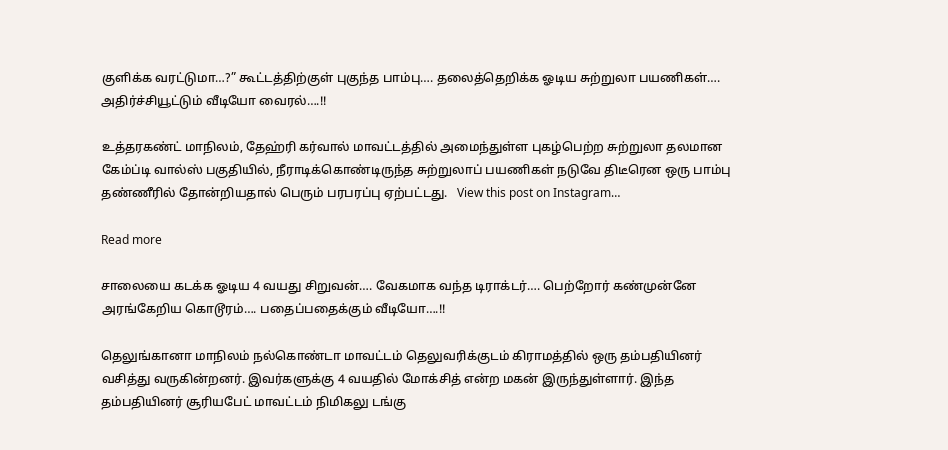குளிக்க வரட்டுமா…?” கூட்டத்திற்குள் புகுந்த பாம்பு…. தலைத்தெறிக்க ஓடிய சுற்றுலா பயணிகள்…. அதிர்ச்சியூட்டும் வீடியோ வைரல்….!!

உத்தரகண்ட் மாநிலம், தேஹ்ரி கர்வால் மாவட்டத்தில் அமைந்துள்ள புகழ்பெற்ற சுற்றுலா தலமான கேம்ப்டி வால்ஸ் பகுதியில், நீராடிக்கொண்டிருந்த சுற்றுலாப் பயணிகள் நடுவே திடீரென ஒரு பாம்பு தண்ணீரில் தோன்றியதால் பெரும் பரபரப்பு ஏற்பட்டது.   View this post on Instagram…

Read more

சாலையை கடக்க ஓடிய 4 வயது சிறுவன்…. வேகமாக வந்த டிராக்டர்…. பெற்றோர் கண்முன்னே அரங்கேறிய கொடூரம்…. பதைப்பதைக்கும் வீடியோ….!!

தெலுங்கானா மாநிலம் நல்கொண்டா மாவட்டம் தெலுவரிக்குடம் கிராமத்தில் ஒரு தம்பதியினர் வசித்து வருகின்றனர். இவர்களுக்கு 4 வயதில் மோக்சித் என்ற மகன் இருந்துள்ளார். இந்த தம்பதியினர் சூரியபேட் மாவட்டம் நிமிகலு டங்கு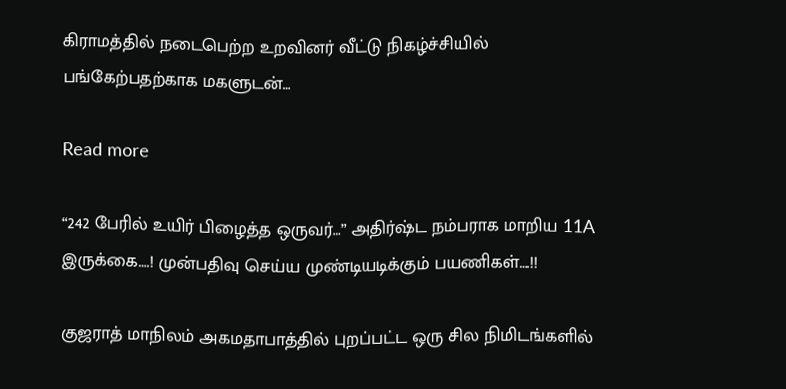கிராமத்தில் நடைபெற்ற உறவினர் வீட்டு நிகழ்ச்சியில் பங்கேற்பதற்காக மகளுடன்…

Read more

“242 பேரில் உயிர் பிழைத்த ஒருவர்…” அதிர்ஷ்ட நம்பராக மாறிய 11A இருக்கை….! முன்பதிவு செய்ய முண்டியடிக்கும் பயணிகள்….!!

குஜராத் மாநிலம் அகமதாபாத்தில் புறப்பட்ட ஒரு சில நிமிடங்களில்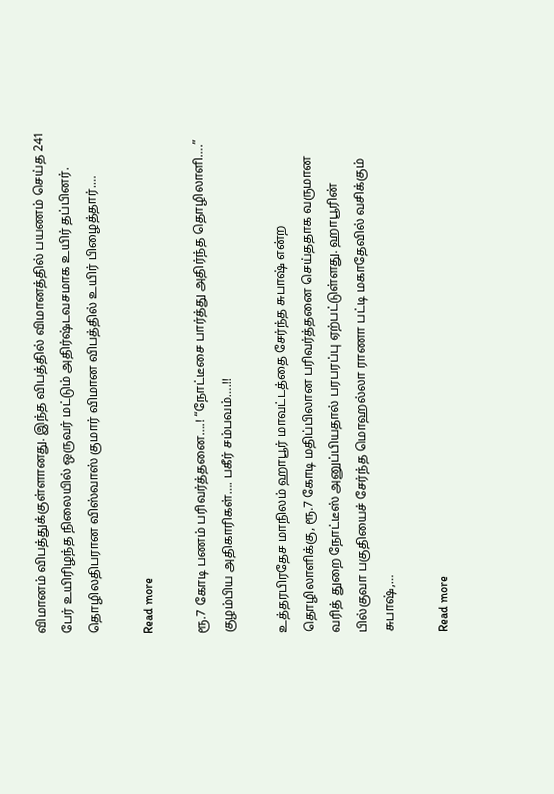விமானம் விபத்துக்குள்ளானது. இந்த விபத்தில் விமானத்தில் பயணம் செய்த 241 பேர் உயிரிழந்த நிலையில் ஒருவர் மட்டும் அதிர்ஷ்டவசமாக உயிர் தப்பினர். தொழிலதிபரான விஸ்வாஸ் குமார் விமான விபத்தில் உயிர் பிழைத்தார்.…

Read more

ரூ.7 கோடி பணம் பரிவர்த்தனை….! “நோட்டீசை பார்த்து அதிர்ந்த தொழிலாளி….” குழம்பிய அதிகாரிகள்…. பகீர் சம்பவம்….!!

உத்தரபிரதேச மாநிலம் ஹாபூர் மாவட்டத்தை சேர்ந்த சுபாஷ் என்ற தொழிலாளிக்கு, ரூ.7 கோடி மதிப்பிலான பரிவர்த்தனை செய்ததாக வருமான வரித் துறை நோட்டீஸ் அனுப்பியதால் பரபரப்பு ஏற்பட்டுள்ளது. ஹாபூரின் பில்குவா பகுதியைச் சேர்ந்த மொஹல்லா ராணா பட்டி மகாதேவில் வசிக்கும் சுபாஷ்,…

Read more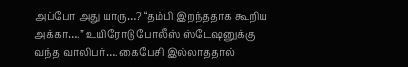அப்போ அது யாரு…? “தம்பி இறந்ததாக கூறிய அக்கா….” உயிரோடு போலீஸ் ஸ்டேஷனுக்கு வந்த வாலிபர்…. கைபேசி இல்லாததால்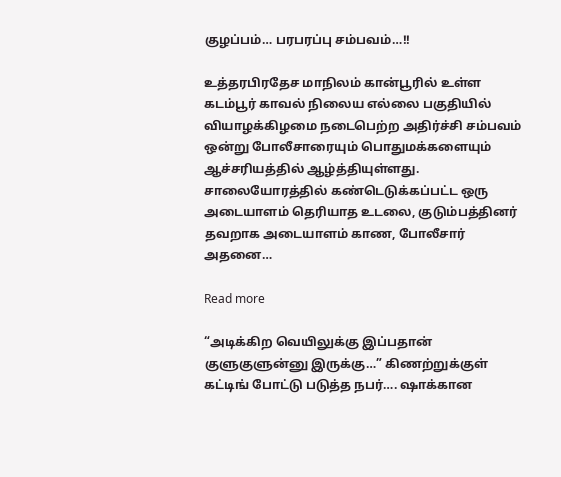குழப்பம்… பரபரப்பு சம்பவம்…!!

உத்தரபிரதேச மாநிலம் கான்பூரில் உள்ள கடம்பூர் காவல் நிலைய எல்லை பகுதியில் வியாழக்கிழமை நடைபெற்ற அதிர்ச்சி சம்பவம் ஒன்று போலீசாரையும் பொதுமக்களையும் ஆச்சரியத்தில் ஆழ்த்தியுள்ளது. சாலையோரத்தில் கண்டெடுக்கப்பட்ட ஒரு அடையாளம் தெரியாத உடலை, குடும்பத்தினர் தவறாக அடையாளம் காண, போலீசார் அதனை…

Read more

“அடிக்கிற வெயிலுக்கு இப்பதான் குளுகுளுன்னு இருக்கு…” கிணற்றுக்குள் கட்டிங் போட்டு படுத்த நபர்…. ஷாக்கான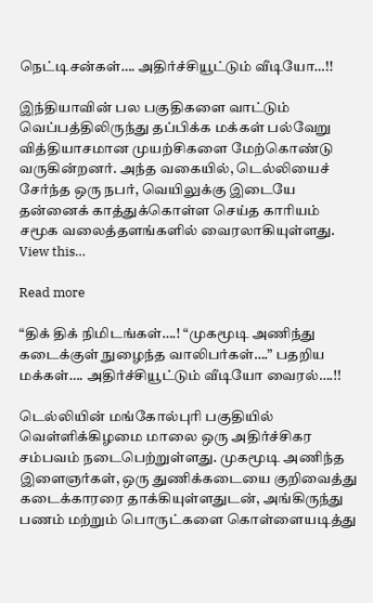நெட்டிசன்கள்…. அதிர்ச்சியூட்டும் வீடியோ…!!

இந்தியாவின் பல பகுதிகளை வாட்டும் வெப்பத்திலிருந்து தப்பிக்க மக்கள் பல்வேறு வித்தியாசமான முயற்சிகளை மேற்கொண்டு வருகின்றனர். அந்த வகையில், டெல்லியைச் சேர்ந்த ஒரு நபர், வெயிலுக்கு இடையே தன்னைக் காத்துக்கொள்ள செய்த காரியம்  சமூக வலைத்தளங்களில் வைரலாகியுள்ளது.   View this…

Read more

“திக் திக் நிமிடங்கள்….! “முகமூடி அணிந்து கடைக்குள் நுழைந்த வாலிபர்கள்….” பதறிய மக்கள்…. அதிர்ச்சியூட்டும் வீடியோ வைரல்….!!

டெல்லியின் மங்கோல்புரி பகுதியில் வெள்ளிக்கிழமை மாலை ஒரு அதிர்ச்சிகர சம்பவம் நடைபெற்றுள்ளது. முகமூடி அணிந்த  இளைஞர்கள், ஒரு துணிக்கடையை குறிவைத்து கடைக்காரரை தாக்கியுள்ளதுடன், அங்கிருந்து பணம் மற்றும் பொருட்களை கொள்ளையடித்து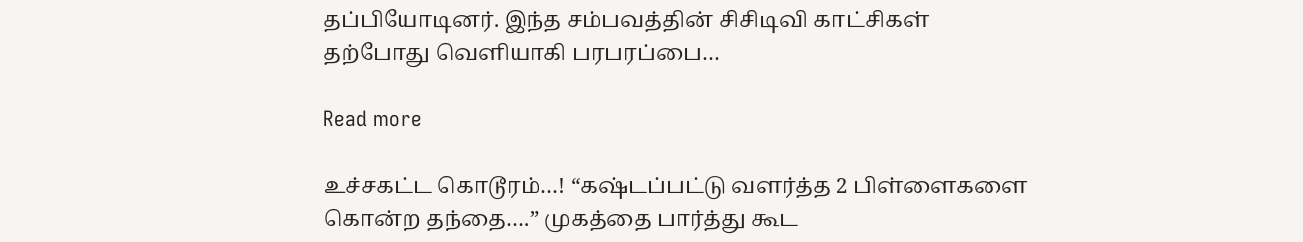தப்பியோடினர். இந்த சம்பவத்தின் சிசிடிவி காட்சிகள் தற்போது வெளியாகி பரபரப்பை…

Read more

உச்சகட்ட கொடூரம்…! “கஷ்டப்பட்டு வளர்த்த 2 பிள்ளைகளை கொன்ற தந்தை….” முகத்தை பார்த்து கூட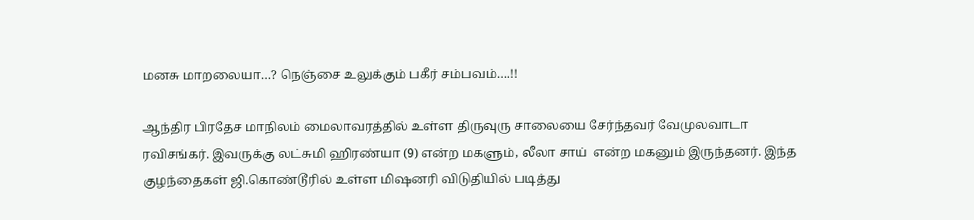மனசு மாறலையா…? நெஞ்சை உலுக்கும் பகீர் சம்பவம்….!!

ஆந்திர பிரதேச மாநிலம் மைலாவரத்தில் உள்ள திருவுரு சாலையை சேர்ந்தவர் வேமுலவாடா ரவிசங்கர். இவருக்கு லட்சுமி ஹிரண்யா (9) என்ற மகளும், லீலா சாய்  என்ற மகனும் இருந்தனர். இந்த குழந்தைகள் ஜி.கொண்டூரில் உள்ள மிஷனரி விடுதியில் படித்து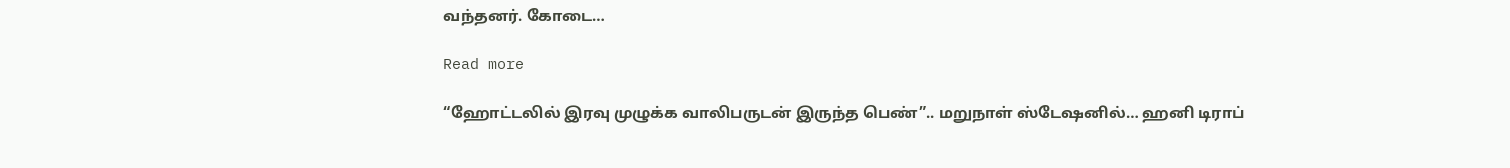வந்தனர். கோடை…

Read more

“ஹோட்டலில் இரவு முழுக்க வாலிபருடன் இருந்த பெண்”.. மறுநாள் ஸ்டேஷனில்… ஹனி டிராப்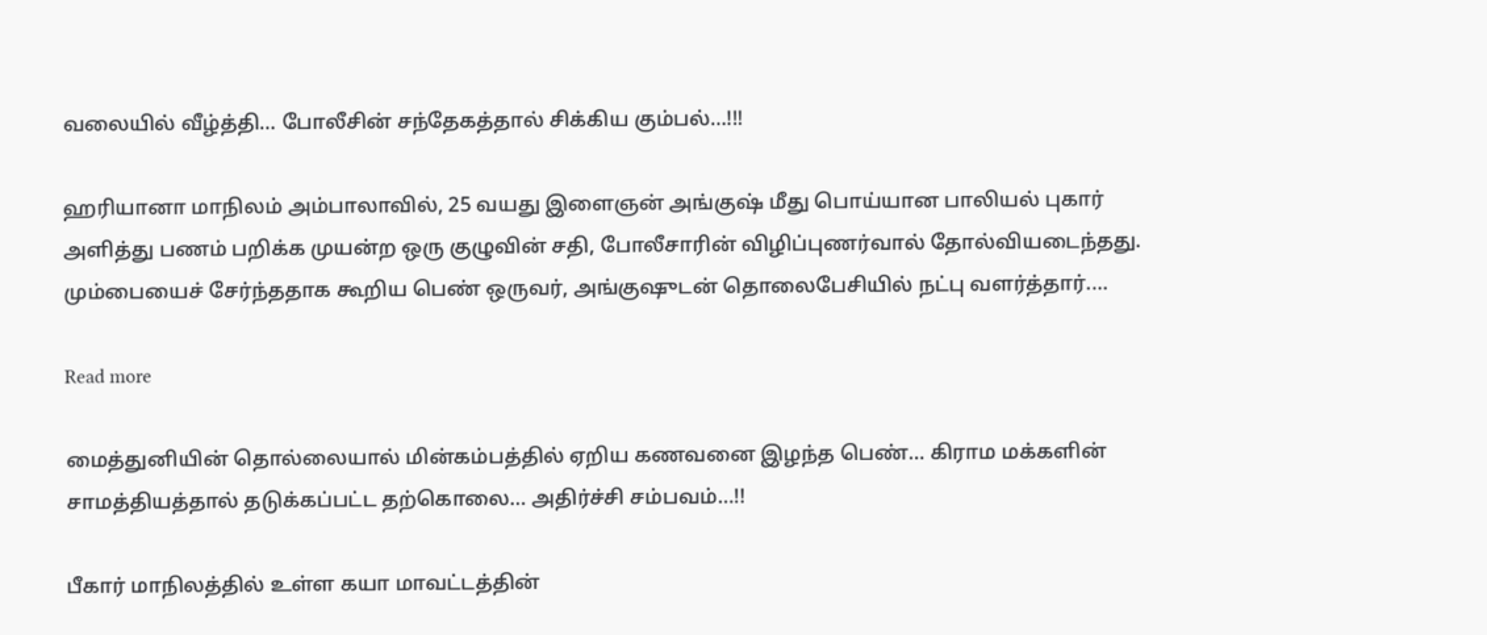வலையில் வீழ்த்தி… போலீசின் சந்தேகத்தால் சிக்கிய கும்பல்…!!!

ஹரியானா மாநிலம் அம்பாலாவில், 25 வயது இளைஞன் அங்குஷ் மீது பொய்யான பாலியல் புகார் அளித்து பணம் பறிக்க முயன்ற ஒரு குழுவின் சதி, போலீசாரின் விழிப்புணர்வால் தோல்வியடைந்தது. மும்பையைச் சேர்ந்ததாக கூறிய பெண் ஒருவர், அங்குஷுடன் தொலைபேசியில் நட்பு வளர்த்தார்.…

Read more

மைத்துனியின் தொல்லையால் மின்கம்பத்தில் ஏறிய கணவனை இழந்த பெண்… கிராம மக்களின் சாமத்தியத்தால் தடுக்கப்பட்ட தற்கொலை… அதிர்ச்சி சம்பவம்…!!

பீகார் மாநிலத்தில் உள்ள கயா மாவட்டத்தின்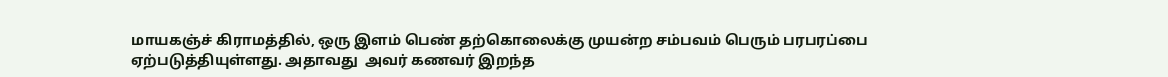மாயகஞ்ச் கிராமத்தில், ஒரு இளம் பெண் தற்கொலைக்கு முயன்ற சம்பவம் பெரும் பரபரப்பை ஏற்படுத்தியுள்ளது. அதாவது  அவர் கணவர் இறந்த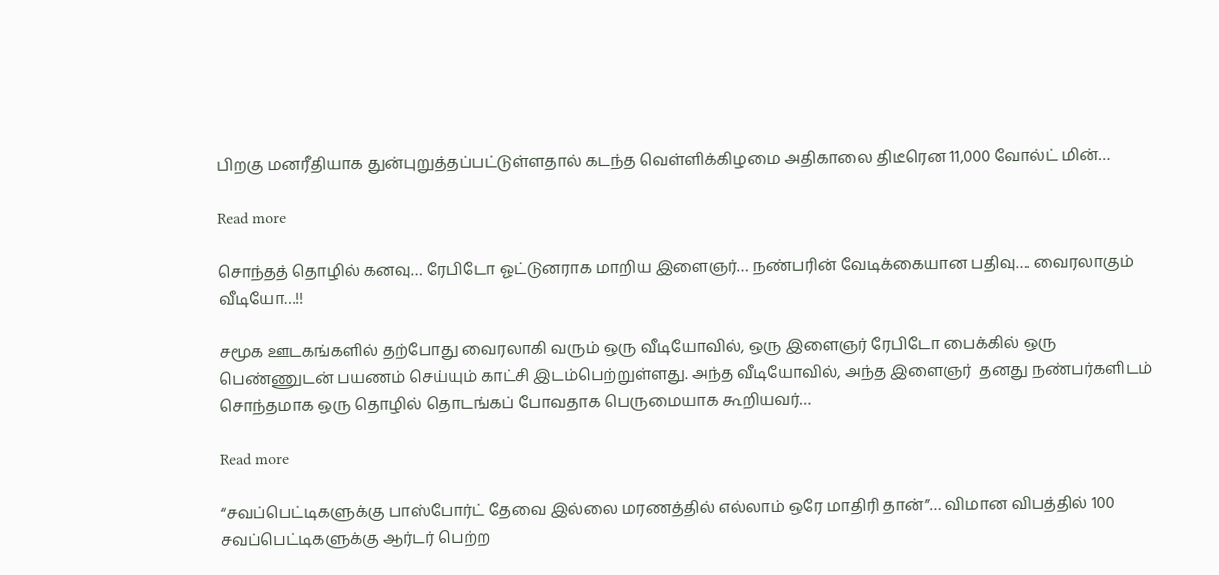பிறகு மனரீதியாக துன்புறுத்தப்பட்டுள்ளதால் கடந்த வெள்ளிக்கிழமை அதிகாலை திடீரென 11,000 வோல்ட் மின்…

Read more

சொந்தத் தொழில் கனவு… ரேபிடோ ஓட்டுனராக மாறிய இளைஞர்… நண்பரின் வேடிக்கையான பதிவு…. வைரலாகும் வீடியோ…!!

சமூக ஊடகங்களில் தற்போது வைரலாகி வரும் ஒரு வீடியோவில், ஒரு இளைஞர் ரேபிடோ பைக்கில் ஒரு பெண்ணுடன் பயணம் செய்யும் காட்சி இடம்பெற்றுள்ளது. அந்த வீடியோவில், அந்த இளைஞர்  தனது நண்பர்களிடம் சொந்தமாக ஒரு தொழில் தொடங்கப் போவதாக பெருமையாக கூறியவர்…

Read more

“சவப்பெட்டிகளுக்கு பாஸ்போர்ட் தேவை இல்லை மரணத்தில் எல்லாம் ஒரே மாதிரி தான்”… விமான விபத்தில் 100 சவப்பெட்டிகளுக்கு ஆர்டர் பெற்ற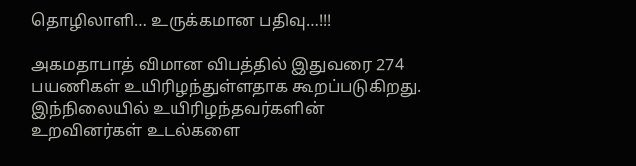தொழிலாளி… உருக்கமான பதிவு…!!!

அகமதாபாத் விமான விபத்தில் இதுவரை 274 பயணிகள் உயிரிழந்துள்ளதாக கூறப்படுகிறது. இந்நிலையில் உயிரிழந்தவர்களின் உறவினர்கள் உடல்களை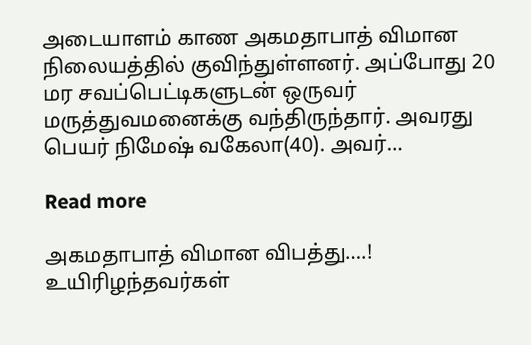அடையாளம் காண அகமதாபாத் விமான நிலையத்தில் குவிந்துள்ளனர். அப்போது 20 மர சவப்பெட்டிகளுடன் ஒருவர் மருத்துவமனைக்கு வந்திருந்தார். அவரது பெயர் நிமேஷ் வகேலா(40). அவர்…

Read more

அகமதாபாத் விமான விபத்து….! உயிரிழந்தவர்கள்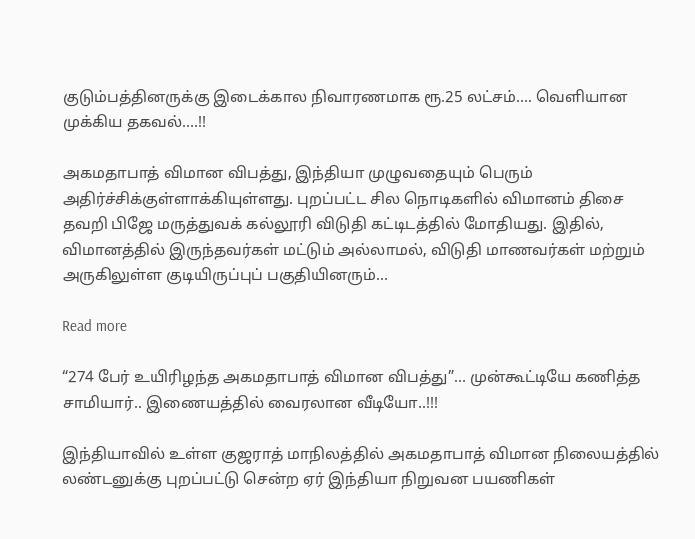குடும்பத்தினருக்கு இடைக்கால நிவாரணமாக ரூ.25 லட்சம்…. வெளியான முக்கிய தகவல்….!!

அகமதாபாத் விமான விபத்து, இந்தியா முழுவதையும் பெரும் அதிர்ச்சிக்குள்ளாக்கியுள்ளது. புறப்பட்ட சில நொடிகளில் விமானம் திசை தவறி பிஜே மருத்துவக் கல்லூரி விடுதி கட்டிடத்தில் மோதியது. இதில், விமானத்தில் இருந்தவர்கள் மட்டும் அல்லாமல், விடுதி மாணவர்கள் மற்றும் அருகிலுள்ள குடியிருப்புப் பகுதியினரும்…

Read more

“274 பேர் உயிரிழந்த அகமதாபாத் விமான விபத்து”… முன்கூட்டியே கணித்த சாமியார்.. இணையத்தில் வைரலான வீடியோ..!!!

இந்தியாவில் உள்ள குஜராத் மாநிலத்தில் அகமதாபாத் விமான நிலையத்தில் லண்டனுக்கு புறப்பட்டு சென்ற ஏர் இந்தியா நிறுவன பயணிகள்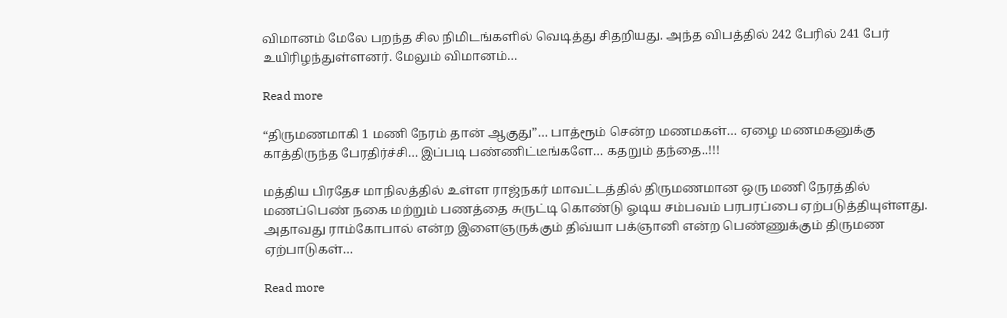விமானம் மேலே பறந்த சில நிமிடங்களில் வெடித்து சிதறியது. அந்த விபத்தில் 242 பேரில் 241 பேர் உயிரிழந்துள்ளனர். மேலும் விமானம்…

Read more

“திருமணமாகி 1 மணி நேரம் தான் ஆகுது”… பாத்ரூம் சென்ற மணமகள்… ஏழை மணமகனுக்கு காத்திருந்த பேரதிர்ச்சி… இப்படி பண்ணிட்டீங்களே… கதறும் தந்தை..!!!

மத்திய பிரதேச மாநிலத்தில் உள்ள ராஜ்நகர் மாவட்டத்தில் திருமணமான ஒரு மணி நேரத்தில் மணப்பெண் நகை மற்றும் பணத்தை சுருட்டி கொண்டு ஓடிய சம்பவம் பரபரப்பை ஏற்படுத்தியுள்ளது. அதாவது ராம்கோபால் என்ற இளைஞருக்கும் திவ்யா பக்ஞானி என்ற பெண்ணுக்கும் திருமண ஏற்பாடுகள்…

Read more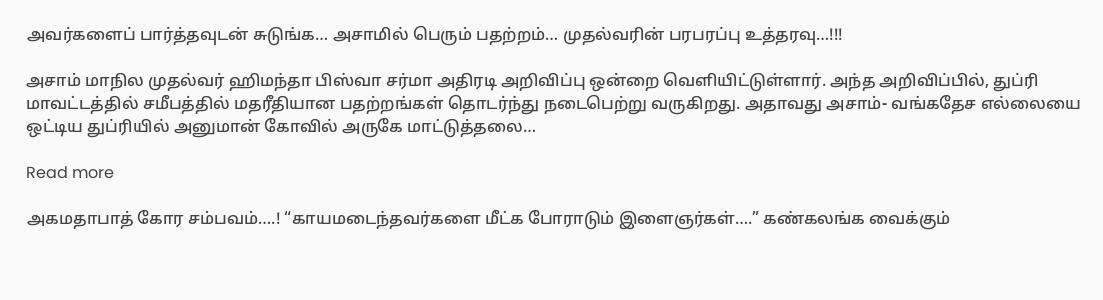அவர்களைப் பார்த்தவுடன் சுடுங்க… அசாமில் பெரும் பதற்றம்… முதல்வரின் பரபரப்பு உத்தரவு…!!!

அசாம் மாநில முதல்வர் ஹிமந்தா பிஸ்வா சர்மா அதிரடி அறிவிப்பு ஒன்றை வெளியிட்டுள்ளார். அந்த அறிவிப்பில், துப்ரி மாவட்டத்தில் சமீபத்தில் மதரீதியான பதற்றங்கள் தொடர்ந்து நடைபெற்று வருகிறது. அதாவது அசாம்- வங்கதேச எல்லையை ஒட்டிய துப்ரியில் அனுமான் கோவில் அருகே மாட்டுத்தலை…

Read more

அகமதாபாத் கோர சம்பவம்….! “காயமடைந்தவர்களை மீட்க போராடும் இளைஞர்கள்….” கண்கலங்க வைக்கும்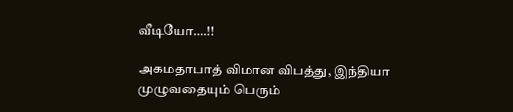வீடியோ….!!

அகமதாபாத் விமான விபத்து, இந்தியா முழுவதையும் பெரும்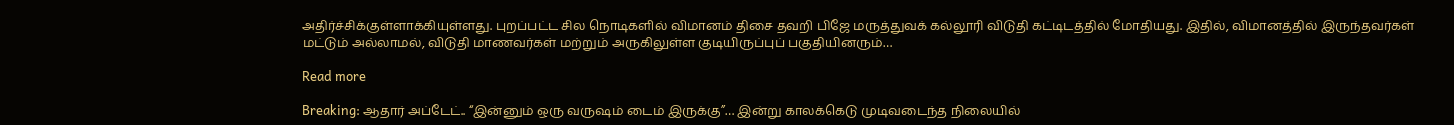அதிர்ச்சிக்குள்ளாக்கியுள்ளது. புறப்பட்ட சில நொடிகளில் விமானம் திசை தவறி பிஜே மருத்துவக் கல்லூரி விடுதி கட்டிடத்தில் மோதியது. இதில், விமானத்தில் இருந்தவர்கள் மட்டும் அல்லாமல், விடுதி மாணவர்கள் மற்றும் அருகிலுள்ள குடியிருப்புப் பகுதியினரும்…

Read more

Breaking: ஆதார் அப்டேட்.. “இன்னும் ஒரு வருஷம் டைம் இருக்கு”… இன்று காலக்கெடு முடிவடைந்த நிலையில்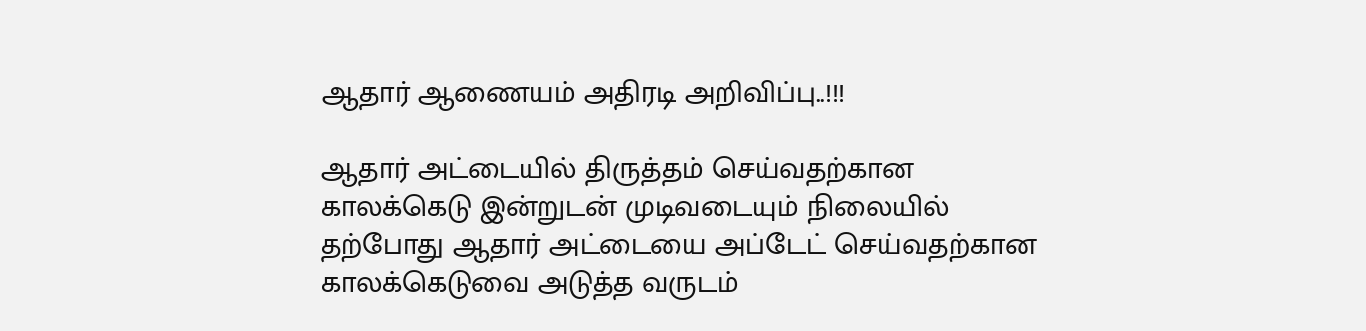ஆதார் ஆணையம் அதிரடி அறிவிப்பு..!!!

ஆதார் அட்டையில் திருத்தம் செய்வதற்கான காலக்கெடு இன்றுடன் முடிவடையும் நிலையில் தற்போது ஆதார் அட்டையை அப்டேட் செய்வதற்கான காலக்கெடுவை அடுத்த வருடம்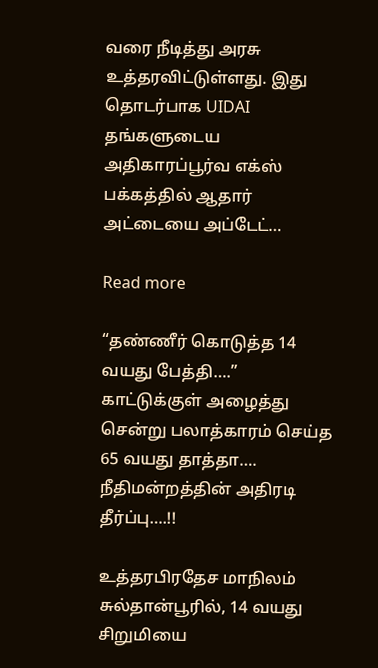வரை நீடித்து அரசு உத்தரவிட்டுள்ளது. இது தொடர்பாக UIDAI தங்களுடைய அதிகாரப்பூர்வ எக்ஸ் பக்கத்தில் ஆதார் அட்டையை அப்டேட்…

Read more

“தண்ணீர் கொடுத்த 14 வயது பேத்தி….” காட்டுக்குள் அழைத்து சென்று பலாத்காரம் செய்த 65 வயது தாத்தா…. நீதிமன்றத்தின் அதிரடி தீர்ப்பு….!!

உத்தரபிரதேச மாநிலம் சுல்தான்பூரில், 14 வயது சிறுமியை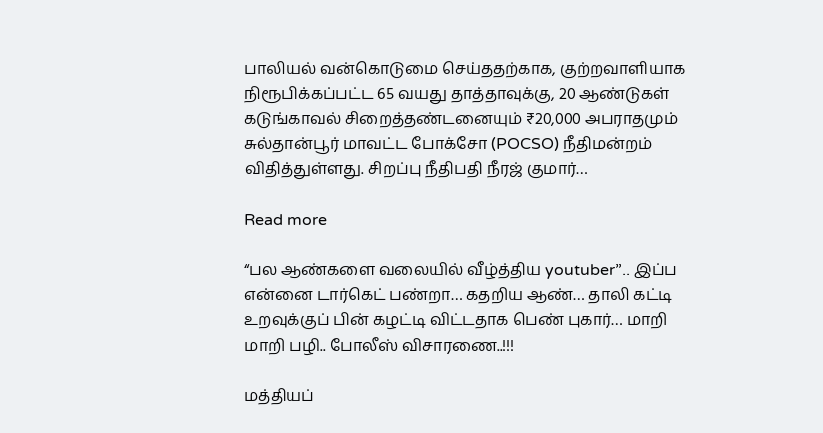பாலியல் வன்கொடுமை செய்ததற்காக, குற்றவாளியாக நிரூபிக்கப்பட்ட 65 வயது தாத்தாவுக்கு, 20 ஆண்டுகள் கடுங்காவல் சிறைத்தண்டனையும் ₹20,000 அபராதமும் சுல்தான்பூர் மாவட்ட போக்சோ (POCSO) நீதிமன்றம் விதித்துள்ளது. சிறப்பு நீதிபதி நீரஜ் குமார்…

Read more

“பல ஆண்களை வலையில் வீழ்த்திய youtuber”.. இப்ப என்னை டார்கெட் பண்றா… கதறிய ஆண்… தாலி கட்டி உறவுக்குப் பின் கழட்டி விட்டதாக பெண் புகார்… மாறி மாறி பழி.. போலீஸ் விசாரணை..!!!

மத்தியப்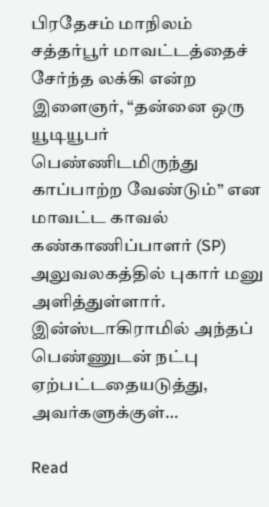பிரதேசம் மாநிலம் சத்தர்பூர் மாவட்டத்தைச் சேர்ந்த லக்கி என்ற இளைஞர், “தன்னை ஒரு யூடியூபர் பெண்ணிடமிருந்து காப்பாற்ற வேண்டும்” என மாவட்ட காவல் கண்காணிப்பாளர் (SP) அலுவலகத்தில் புகார் மனு அளித்துள்ளார். இன்ஸ்டாகிராமில் அந்தப் பெண்ணுடன் நட்பு ஏற்பட்டதையடுத்து, அவர்களுக்குள்…

Read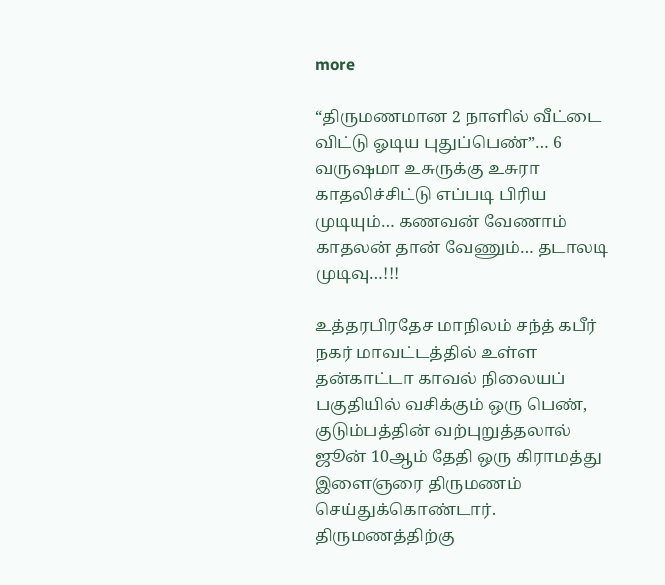more

“திருமணமான 2 நாளில் வீட்டை விட்டு ஓடிய புதுப்பெண்”… 6 வருஷமா உசுருக்கு உசுரா காதலிச்சிட்டு எப்படி பிரிய முடியும்… கணவன் வேணாம் காதலன் தான் வேணும்… தடாலடி முடிவு…!!!

உத்தரபிரதேச மாநிலம் சந்த் கபீர் நகர் மாவட்டத்தில் உள்ள தன்காட்டா காவல் நிலையப் பகுதியில் வசிக்கும் ஒரு பெண், குடும்பத்தின் வற்புறுத்தலால் ஜூன் 10ஆம் தேதி ஒரு கிராமத்து இளைஞரை திருமணம் செய்துக்கொண்டார். திருமணத்திற்கு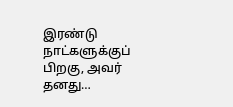இரண்டு நாட்களுக்குப் பிறகு, அவர் தனது…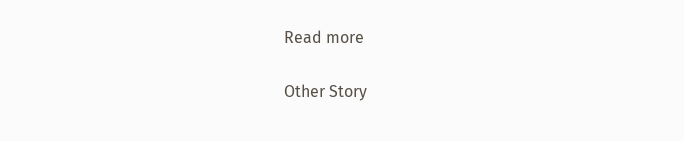Read more

Other Story